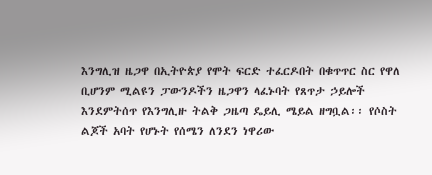እንግሊዝ ዜጋዋ በኢትዮጵያ የሞት ፍርድ ተፈርዶበት በቁጥጥር ስር የዋለ ቢሆንም ሚልዩን ፓውንዶችን ዜጋዋን ላፈኑባት የጸጥታ ኃይሎች እንደምትሰጥ የእንግሊዙ ትልቅ ጋዜጣ ዴይሊ ሜይል ዘግቧል፡፡ የሶስት ልጆች አባት የሆኑት የሰሜን ለንደን ነዋሪው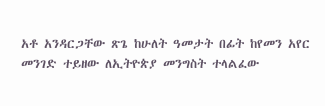አቶ አንዳርጋቸው ጽጌ ከሁለት ዓመታት በፊት ከየመን አየር መንገድ ተይዘው ለኢትዮጵያ መንግስት ተላልፈው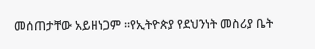መሰጠታቸው አይዘነጋም ፡፡የኢትዮጵያ የደህንነት መስሪያ ቤት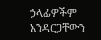ኃላፊዎችም አንዳርጋቸውን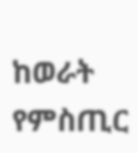ከወራት የምስጢር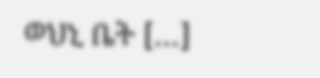ወህኒ ቤት […]